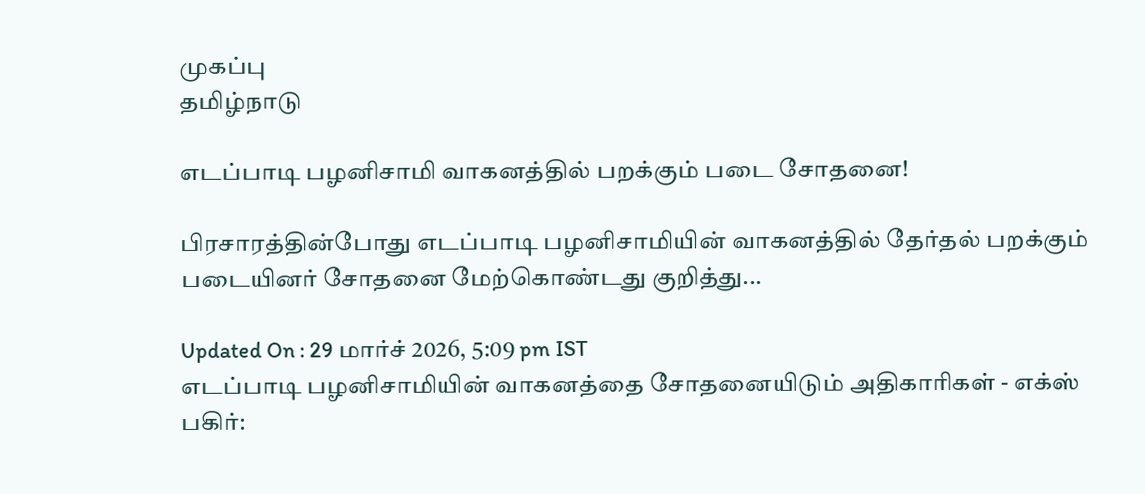முகப்பு
தமிழ்நாடு

எடப்பாடி பழனிசாமி வாகனத்தில் பறக்கும் படை சோதனை!

பிரசாரத்தின்போது எடப்பாடி பழனிசாமியின் வாகனத்தில் தேர்தல் பறக்கும் படையினர் சோதனை மேற்கொண்டது குறித்து...

Updated On : 29 மார்ச் 2026, 5:09 pm IST
எடப்பாடி பழனிசாமியின் வாகனத்தை சோதனையிடும் அதிகாரிகள் - எக்ஸ்
பகிர்: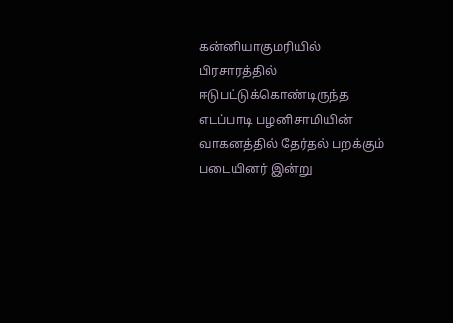கன்னியாகுமரியில் பிரசாரத்தில் ஈடுபட்டுக்கொண்டிருந்த எடப்பாடி பழனிசாமியின் வாகனத்தில் தேர்தல் பறக்கும் படையினர் இன்று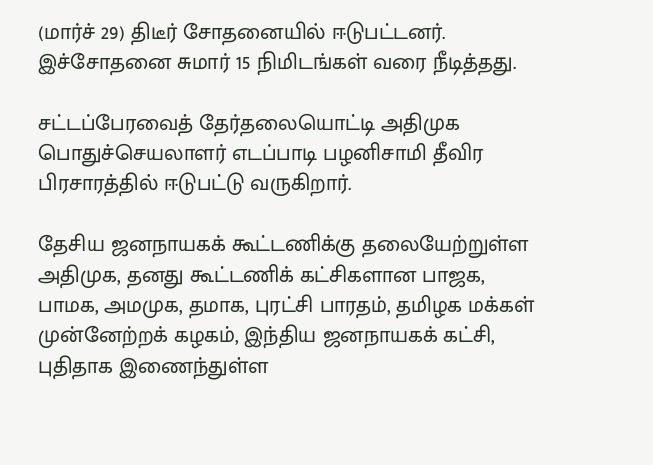(மார்ச் 29) திடீர் சோதனையில் ஈடுபட்டனர். இச்சோதனை சுமார் 15 நிமிடங்கள் வரை நீடித்தது.

சட்டப்பேரவைத் தேர்தலையொட்டி அதிமுக பொதுச்செயலாளர் எடப்பாடி பழனிசாமி தீவிர பிரசாரத்தில் ஈடுபட்டு வருகிறார்.

தேசிய ஜனநாயகக் கூட்டணிக்கு தலையேற்றுள்ள அதிமுக, தனது கூட்டணிக் கட்சிகளான பாஜக, பாமக, அமமுக, தமாக, புரட்சி பாரதம், தமிழக மக்கள் முன்னேற்றக் கழகம், இந்திய ஜனநாயகக் கட்சி, புதிதாக இணைந்துள்ள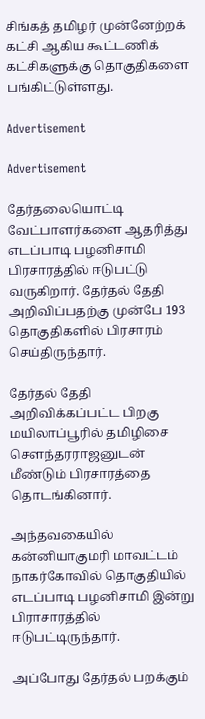சிங்கத் தமிழர் முன்னேற்றக் கட்சி ஆகிய கூட்டணிக் கட்சிகளுக்கு தொகுதிகளை பங்கிட்டுள்ளது.

Advertisement

Advertisement

தேர்தலையொட்டி வேட்பாளர்களை ஆதரித்து எடப்பாடி பழனிசாமி பிரசாரத்தில் ஈடுபட்டு வருகிறார். தேர்தல் தேதி அறிவிப்பதற்கு முன்பே 193 தொகுதிகளில் பிரசாரம் செய்திருந்தார்.

தேர்தல் தேதி அறிவிக்கப்பட்ட பிறகு மயிலாப்பூரில் தமிழிசை செளந்தரராஜனுடன் மீண்டும் பிரசாரத்தை தொடங்கினார்.

அந்தவகையில் கன்னியாகுமரி மாவட்டம் நாகர்கோவில் தொகுதியில் எடப்பாடி பழனிசாமி இன்று பிராசாரத்தில் ஈடுபட்டிருந்தார்.

அப்போது தேர்தல் பறக்கும்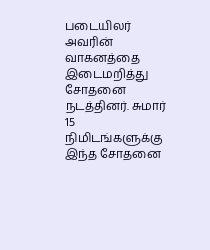படையிலர் அவரின் வாகனத்தை இடைமறித்து சோதனை நடத்தினர். சுமார் 15 நிமிடங்களுக்கு இந்த சோதனை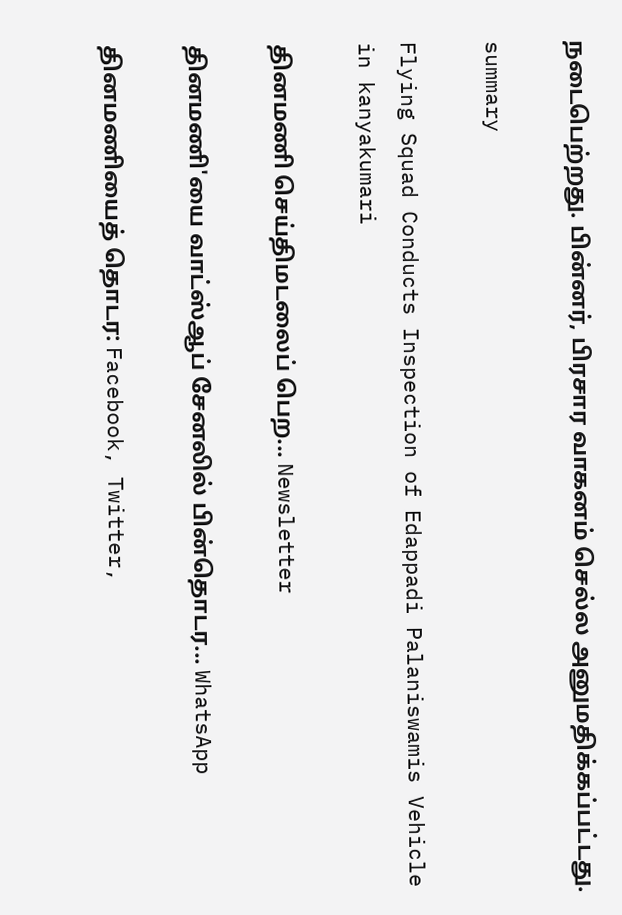நடைபெற்றது. பின்னர், பிரசார வாகனம் செல்ல அனுமதிக்கப்பட்டது.

summary

Flying Squad Conducts Inspection of Edappadi Palaniswamis Vehicle in kanyakumari

தினமணி செய்திமடலைப் பெற... Newsletter

தினமணி'யை வாட்ஸ்ஆப் சேனலில் பின்தொடர... WhatsApp

தினமணியைத் தொடர: Facebook, Twitter,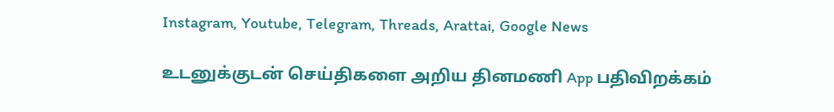Instagram, Youtube, Telegram, Threads, Arattai, Google News

உடனுக்குடன் செய்திகளை அறிய தினமணி App பதிவிறக்கம்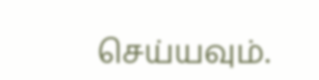செய்யவும்.